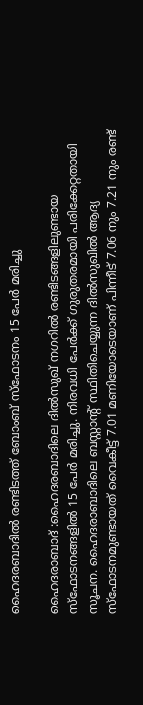ഹൈദരബാദില്‍ രണ്ടിടത്ത്‌ ബോംബ് സ്‌ഫോടനം 15 പേര്‍ മരിച്ചു

ഹൈദരാബാദ് :ഹൈദരബാദിലെ ദില്‍സുഖ് നഗറില്‍ രണ്ടിടങ്ങളിലുണ്ടായ സ്‌ഫോടനങ്ങളില്‍ 15 പേര്‍ മരിച്ചു. നിരവധി പേര്‍ക്ക് ഗുരുതരമായി പരിക്കേറ്റതായി സൂചന. ഹൈദരാബാദിലെ ബസ്റ്റാന്റ് സ്ഥിതിചെയ്യുന്ന ദില്‍സുഖില്‍ ആദ്യ സ്‌ഫോടനമുണ്ടായത് വൈകീട്ട് 7.01 മണിയോടെയാണ് പിന്നീട് 7.06 നും 7.21 നും രണ്ട്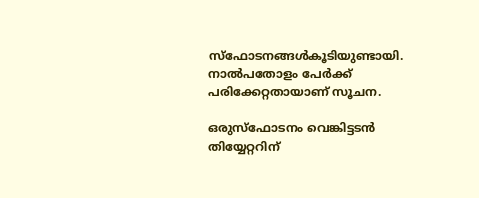സ്‌ഫോടനങ്ങള്‍കൂടിയുണ്ടായി. നാല്‍പതോളം പേര്‍ക്ക് പരിക്കേറ്റതായാണ് സൂചന.

ഒരുസ്‌ഫോടനം വെങ്കിട്ടടന്‍ തിയ്യേറ്ററിന്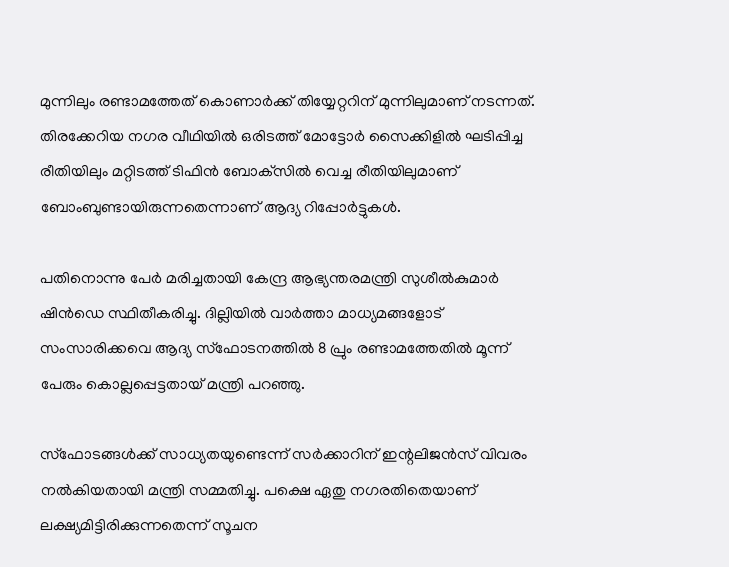മുന്നിലും രണ്ടാമത്തേത് കൊണാര്‍ക്ക് തിയ്യേറ്ററിന് മുന്നിലുമാണ് നടന്നത്. തിരക്കേറിയ നഗര വീഥിയില്‍ ഒരിടത്ത് മോട്ടോര്‍ സൈക്കിളില്‍ ഘടിപ്പിച്ച രീതിയിലും മറ്റിടത്ത് ടിഫിന്‍ ബോക്‌സില്‍ വെച്ച രീതിയിലുമാണ് ബോംബുണ്ടായിരുന്നതെന്നാണ് ആദ്യ റിപ്പോര്‍ട്ടുകള്‍.

പതിനൊന്നു പേര്‍ മരിച്ചതായി കേന്ദ്ര ആഭ്യന്തരമന്ത്രി സുശീല്‍കുമാര്‍ ഷിന്‍ഡെ സ്ഥിതീകരിച്ചു. ദില്ലിയില്‍ വാര്‍ത്താ മാധ്യമങ്ങളോട് സംസാരിക്കവെ ആദ്യ സ്‌ഫോടനത്തില്‍ 8 പ്രും രണ്ടാമത്തേതില്‍ മൂന്ന് പേരും കൊല്ലപ്പെട്ടതായ് മന്ത്രി പറഞ്ഞു.

സ്‌ഫോടങ്ങള്‍ക്ക് സാധ്യതയുണ്ടെന്ന് സര്‍ക്കാറിന് ഇന്റലിജന്‍സ് വിവരം നല്‍കിയതായി മന്ത്രി സമ്മതിച്ചു. പക്ഷെ ഏതു നഗരതിതെയാണ് ലക്ഷ്യമിട്ടിരിക്കുന്നതെന്ന് സൂചന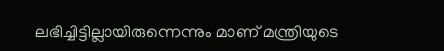ലഭിച്ചിട്ടില്ലായിരുന്നെന്നും മാണ് മന്ത്രിയുടെ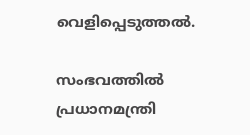വെളിപ്പെടുത്തല്‍.

സംഭവത്തില്‍ പ്രധാനമന്ത്രി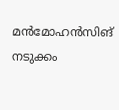മന്‍മോഹന്‍സിങ് നടുക്കം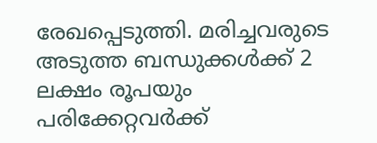രേഖപ്പെടുത്തി. മരിച്ചവരുടെ അടുത്ത ബന്ധുക്കള്‍ക്ക് 2 ലക്ഷം രൂപയും പരിക്കേറ്റവര്‍ക്ക്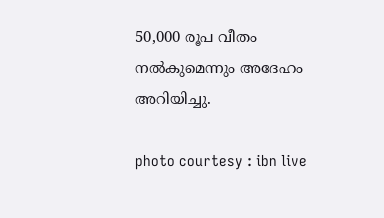50,000 രൂപ വീതം നല്‍കുമെന്നും അദേഹം അറിയിച്ചു.

photo courtesy : ibn live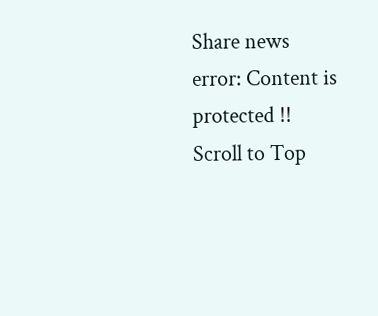Share news
error: Content is protected !!
Scroll to Top